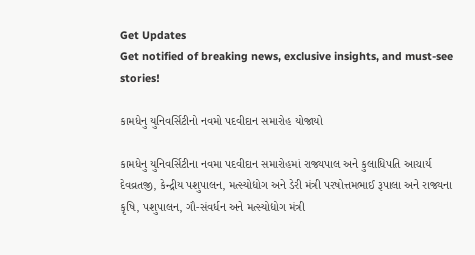Get Updates
Get notified of breaking news, exclusive insights, and must-see stories!

કામધેનુ યુનિવર્સિટીનો નવમો પદવીદાન સમારોહ યોજાયો

કામધેનુ યુનિવર્સિટીના નવમા પદવીદાન સમારોહમાં રાજ્યપાલ અને કુલાધિપતિ આચાર્ય દેવવ્રતજી, કેન્દ્રીય પશુપાલન, મત્સ્યોદ્યોગ અને ડેરી મંત્રી પરષોત્તમભાઈ રૂપાલા અને રાજ્યના કૃષિ, પશુપાલન, ગૌ-સંવર્ધન અને મત્સ્યોદ્યોગ મંત્રી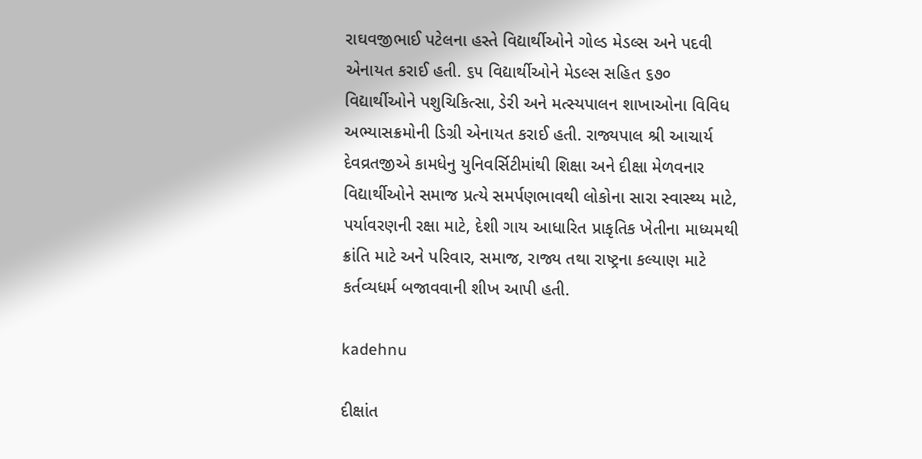રાઘવજીભાઈ પટેલના હસ્તે વિદ્યાર્થીઓને ગોલ્ડ મેડલ્સ અને પદવી એનાયત કરાઈ હતી. ૬૫ વિદ્યાર્થીઓને મેડલ્સ સહિત ૬૭૦ વિદ્યાર્થીઓને પશુચિકિત્સા, ડેરી અને મત્સ્યપાલન શાખાઓના વિવિધ અભ્યાસક્રમોની ડિગ્રી એનાયત કરાઈ હતી. રાજ્યપાલ શ્રી આચાર્ય દેવવ્રતજીએ કામધેનુ યુનિવર્સિટીમાંથી શિક્ષા અને દીક્ષા મેળવનાર વિદ્યાર્થીઓને સમાજ પ્રત્યે સમર્પણભાવથી લોકોના સારા સ્વાસ્થ્ય માટે, પર્યાવરણની રક્ષા માટે, દેશી ગાય આધારિત પ્રાકૃતિક ખેતીના માધ્યમથી ક્રાંતિ માટે અને પરિવાર, સમાજ, રાજ્ય તથા રાષ્ટ્રના કલ્યાણ માટે કર્તવ્યધર્મ બજાવવાની શીખ આપી હતી.

kadehnu

દીક્ષાંત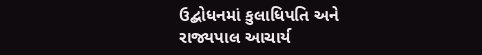ઉદ્બોધનમાં કુલાધિપતિ અને રાજ્યપાલ આચાર્ય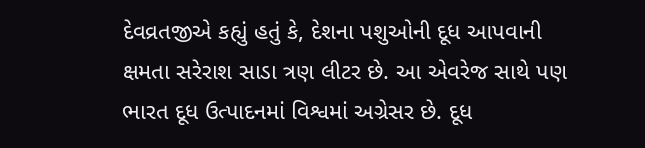દેવવ્રતજીએ કહ્યું હતું કે, દેશના પશુઓની દૂધ આપવાની ક્ષમતા સરેરાશ સાડા ત્રણ લીટર છે. આ એવરેજ સાથે પણ ભારત દૂધ ઉત્પાદનમાં વિશ્વમાં અગ્રેસર છે. દૂધ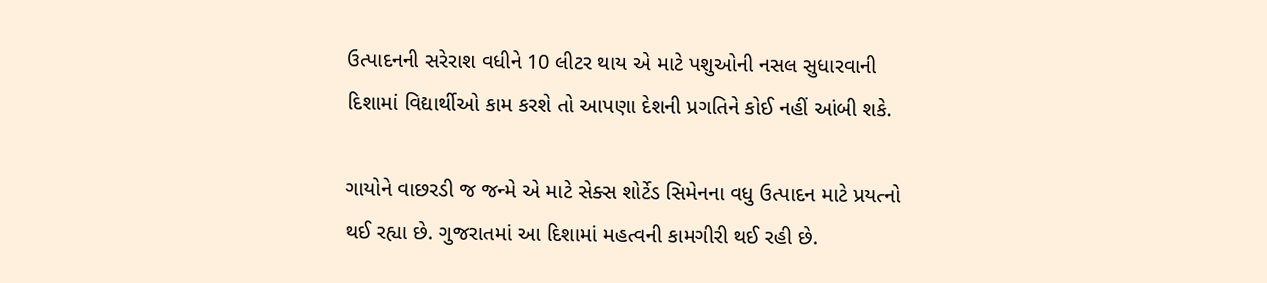ઉત્પાદનની સરેરાશ વધીને 10 લીટર થાય એ માટે પશુઓની નસલ સુધારવાની દિશામાં વિદ્યાર્થીઓ કામ કરશે તો આપણા દેશની પ્રગતિને કોઈ નહીં આંબી શકે.

ગાયોને વાછરડી જ જન્મે એ માટે સેક્સ શોર્ટેડ સિમેનના વધુ ઉત્પાદન માટે પ્રયત્નો થઈ રહ્યા છે. ગુજરાતમાં આ દિશામાં મહત્વની કામગીરી થઈ રહી છે.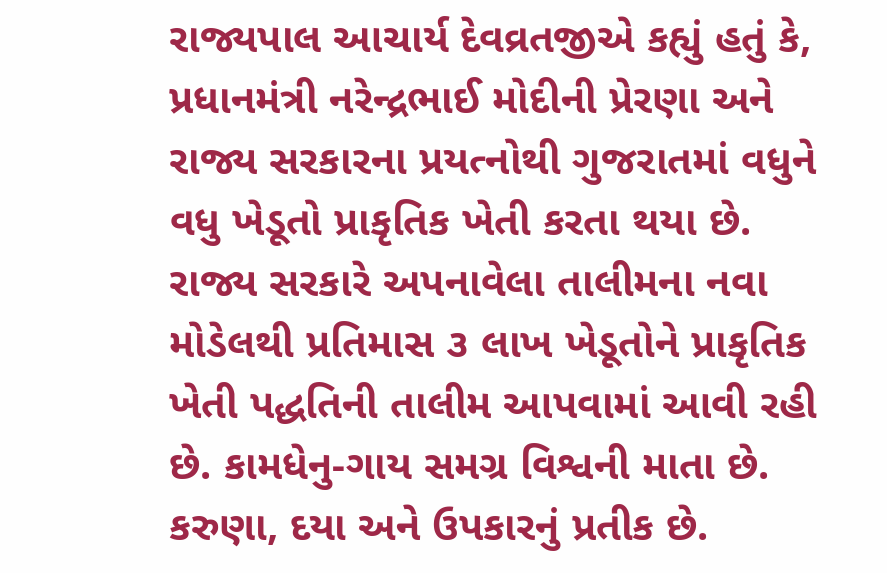રાજ્યપાલ આચાર્ય દેવવ્રતજીએ કહ્યું હતું કે, પ્રધાનમંત્રી નરેન્દ્રભાઈ મોદીની પ્રેરણા અને રાજ્ય સરકારના પ્રયત્નોથી ગુજરાતમાં વધુને વધુ ખેડૂતો પ્રાકૃતિક ખેતી કરતા થયા છે. રાજ્ય સરકારે અપનાવેલા તાલીમના નવા મોડેલથી પ્રતિમાસ ૩ લાખ ખેડૂતોને પ્રાકૃતિક ખેતી પદ્ધતિની તાલીમ આપવામાં આવી રહી છે. કામધેનુ-ગાય સમગ્ર વિશ્વની માતા છે. કરુણા, દયા અને ઉપકારનું પ્રતીક છે.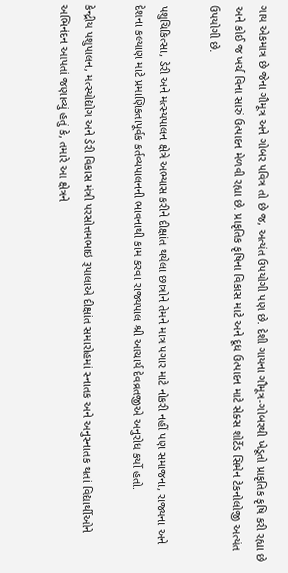ગાય એકમાત્ર છે જેના ગૌમૂત્ર અને ગોબર પવિત્ર તો છે જ, અત્યંત ઉપયોગી પણ છે. દેશી ગાયના ગૌમૂત્ર-ગોબરથી ખેડૂતો પ્રાકૃતિક કૃષિ કરી રહ્યા છે અને કોઈ જ ખર્ચ વિના સારું ઉત્પાદન મેળવી રહ્યા છે. પ્રાકૃતિક કૃષિના વિકાસ માટે અને દૂધ ઉત્પાદન માટે સેક્સ શોર્ટેડ સિમેન ટેકનોલોજી અત્યંત ઉપયોગી છે.

પશુચિકિત્સા, ડેરી અને મત્સ્યપાલન ક્ષેત્રે અભ્યાસ કરીને દીક્ષાંત થયેલા છાત્રોને તેમને માત્ર પગાર માટે નોકરી નહીં પણ સમાજના, રાજ્યના અને દેશના કલ્યાણ માટે પ્રમાણિકતાપૂર્વક કર્તવ્યપાલનની ભાવનાથી કામ કરવા રાજ્યપાલ શ્રી આચાર્ય દેવવ્રતજીએ અનુરોધ કર્યો હતો.

કેન્દ્રીય પશુપાલન, મત્સ્યોદ્યોગ અને ડેરી વિકાસ મંત્રી પરસોત્તમભાઇ રૂપાલાએ દીક્ષાંત સમારોહમાં સ્નાતક અને અનુસ્નાતક થતાં વિદ્યાર્થીઓને અભિનંદન આપતાં જણાવ્યું હતું કે, તમારે આ ક્ષેત્રને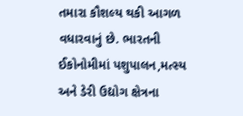તમારા કૌશલ્ય થકી આગળ વધારવાનું છે. ભારતની ઈકોનોમીમાં પશુપાલન,મત્સ્ય અને ડેરી ઉદ્યોગ ક્ષેત્રના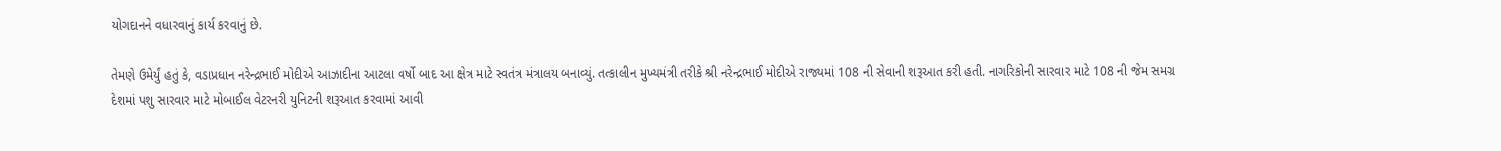યોગદાનને વધારવાનું કાર્ય કરવાનું છે.

તેમણે ઉમેર્યું હતું કે, વડાપ્રધાન નરેન્દ્રભાઈ મોદીએ આઝાદીના આટલા વર્ષો બાદ આ ક્ષેત્ર માટે સ્વતંત્ર મંત્રાલય બનાવ્યું. તત્કાલીન મુખ્યમંત્રી તરીકે શ્રી નરેન્દ્રભાઈ મોદીએ રાજ્યમાં 108 ની સેવાની શરૂઆત કરી હતી. નાગરિકોની સારવાર માટે 108 ની જેમ સમગ્ર દેશમાં પશુ સારવાર માટે મોબાઈલ વેટરનરી યુનિટની શરૂઆત કરવામાં આવી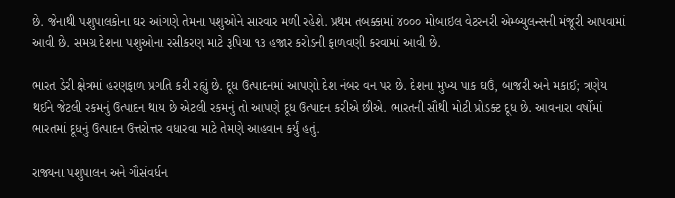છે. જેનાથી પશુપાલકોના ઘર આંગણે તેમના પશુઓને સારવાર મળી રહેશે. પ્રથમ તબક્કામાં ૪૦૦૦ મોબાઇલ વેટરનરી એમ્બ્યુલન્સની મંજૂરી આપવામાં આવી છે. સમગ્ર દેશના પશુઓના રસીકરણ માટે રૂપિયા ૧૩ હજાર કરોડની ફાળવણી કરવામાં આવી છે.

ભારત ડેરી ક્ષેત્રમાં હરણફાળ પ્રગતિ કરી રહ્યું છે. દૂધ ઉત્પાદનમાં આપણો દેશ નંબર વન પર છે. દેશના મુખ્ય પાક ઘઉં, બાજરી અને મકાઈ; ત્રણેય થઈને જેટલી રકમનું ઉત્પાદન થાય છે એટલી રકમનું તો આપણે દૂધ ઉત્પાદન કરીએ છીએ. ભારતની સૌથી મોટી પ્રોડક્ટ દૂધ છે. આવનારા વર્ષોમાં ભારતમાં દૂધનું ઉત્પાદન ઉત્તરોત્તર વધારવા માટે તેમણે આહવાન કર્યું હતું.

રાજ્યના પશુપાલન અને ગૌસંવર્ધન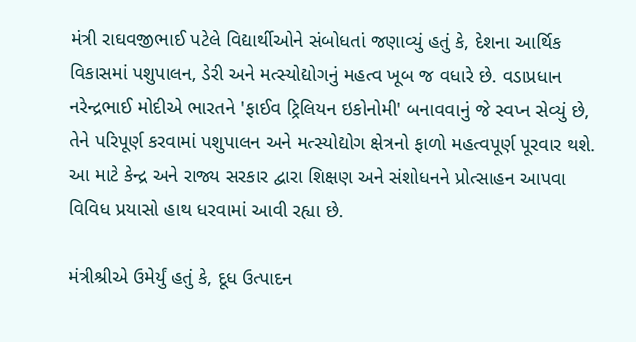મંત્રી રાઘવજીભાઈ પટેલે વિદ્યાર્થીઓને સંબોધતાં જણાવ્યું હતું કે, દેશના આર્થિક વિકાસમાં પશુપાલન, ડેરી અને મત્સ્યોદ્યોગનું મહત્વ ખૂબ જ વધારે છે. વડાપ્રધાન નરેન્દ્રભાઈ મોદીએ ભારતને 'ફાઈવ ટ્રિલિયન ઇકોનોમી' બનાવવાનું જે સ્વપ્ન સેવ્યું છે, તેને પરિપૂર્ણ કરવામાં પશુપાલન અને મત્સ્યોદ્યોગ ક્ષેત્રનો ફાળો મહત્વપૂર્ણ પૂરવાર થશે. આ માટે કેન્દ્ર અને રાજ્ય સરકાર દ્વારા શિક્ષણ અને સંશોધનને પ્રોત્સાહન આપવા વિવિધ પ્રયાસો હાથ ધરવામાં આવી રહ્યા છે.

મંત્રીશ્રીએ ઉમેર્યું હતું કે, દૂધ ઉત્પાદન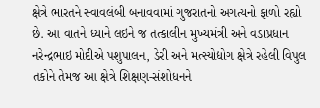ક્ષેત્રે ભારતને સ્વાવલંબી બનાવવામાં ગુજરાતનો અગત્યનો ફાળો રહ્યો છે. આ વાતને ધ્યાને લઇને જ તત્કાલીન મુખ્યમંત્રી અને વડાપ્રધાન નરેન્દ્રભાઇ મોદીએ પશુપાલન, ડેરી અને મત્સ્યોદ્યોગ ક્ષેત્રે રહેલી વિપુલ તકોને તેમજ આ ક્ષેત્રે શિક્ષણ-સંશોધનને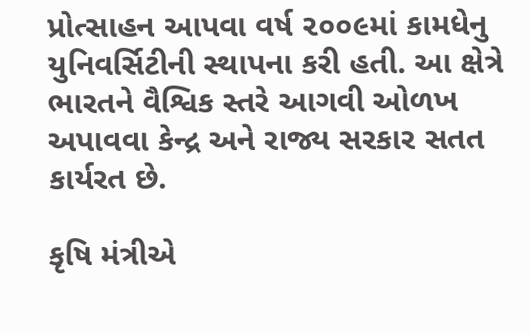પ્રોત્સાહન આપવા વર્ષ ૨૦૦૯માં કામધેનુ યુનિવર્સિટીની સ્થાપના કરી હતી. આ ક્ષેત્રે ભારતને વૈશ્વિક સ્તરે આગવી ઓળખ અપાવવા કેન્દ્ર અને રાજ્ય સરકાર સતત કાર્યરત છે.

કૃષિ મંત્રીએ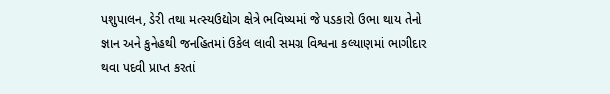પશુપાલન, ડેરી તથા મત્સ્યઉદ્યોગ ક્ષેત્રે ભવિષ્યમાં જે પડકારો ઉભા થાય તેનો જ્ઞાન અને કુનેહથી જનહિતમાં ઉકેલ લાવી સમગ્ર વિશ્વના કલ્યાણમાં ભાગીદાર થવા પદવી પ્રાપ્ત કરતાં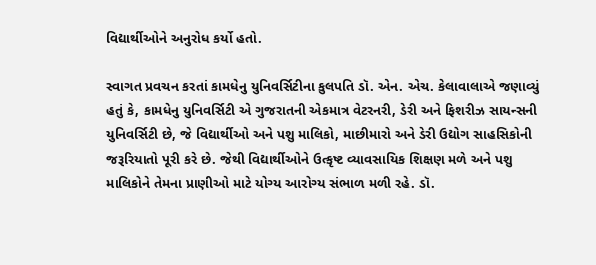વિદ્યાર્થીઓને અનુરોધ કર્યો હતો.

સ્વાગત પ્રવચન કરતાં કામધેનુ યુનિવર્સિટીના કુલપતિ ડૉ. એન. એચ. કેલાવાલાએ જણાવ્યું હતું કે, કામધેનુ યુનિવર્સિટી એ ગુજરાતની એકમાત્ર વેટરનરી, ડેરી અને ફિશરીઝ સાયન્સની યુનિવર્સિટી છે, જે વિદ્યાર્થીઓ અને પશુ માલિકો, માછીમારો અને ડેરી ઉદ્યોગ સાહસિકોની જરૂરિયાતો પૂરી કરે છે. જેથી વિદ્યાર્થીઓને ઉત્કૃષ્ટ વ્યાવસાયિક શિક્ષણ મળે અને પશુ માલિકોને તેમના પ્રાણીઓ માટે યોગ્ય આરોગ્ય સંભાળ મળી રહે. ડૉ.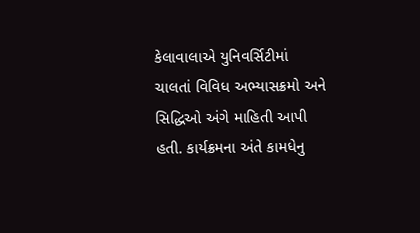કેલાવાલાએ યુનિવર્સિટીમાં ચાલતાં વિવિધ અભ્યાસક્રમો અને સિદ્ધિઓ અંગે માહિતી આપી હતી. કાર્યક્રમના અંતે કામધેનુ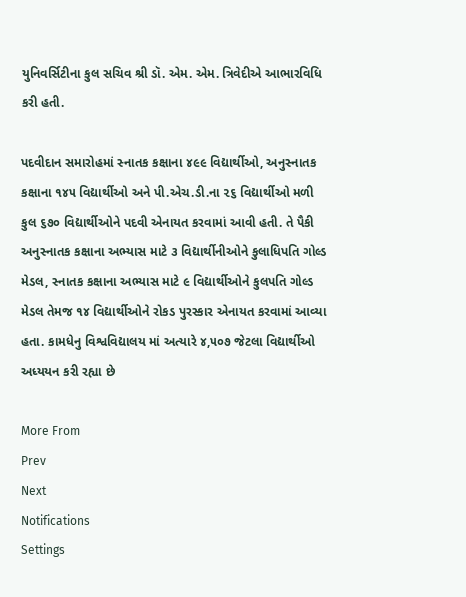યુનિવર્સિટીના કુલ સચિવ શ્રી ડૉ. એમ. એમ. ત્રિવેદીએ આભારવિધિ કરી હતી.

પદવીદાન સમારોહમાં સ્નાતક કક્ષાના ૪૯૯ વિદ્યાર્થીઓ, અનુસ્નાતક કક્ષાના ૧૪૫ વિદ્યાર્થીઓ અને પી.એચ.ડી.ના ૨૬ વિદ્યાર્થીઓ મળી કુલ ૬૭૦ વિદ્યાર્થીઓને પદવી એનાયત કરવામાં આવી હતી. તે પૈકી અનુસ્નાતક કક્ષાના અભ્યાસ માટે ૩ વિદ્યાર્થીનીઓને કુલાધિપતિ ગોલ્ડ મેડલ, સ્નાતક કક્ષાના અભ્યાસ માટે ૯ વિદ્યાર્થીઓને કુલપતિ ગોલ્ડ મેડલ તેમજ ૧૪ વિદ્યાર્થીઓને રોકડ પુરસ્કાર એનાયત કરવામાં આવ્યા હતા. કામધેનુ વિશ્વવિદ્યાલય માં અત્યારે ૪,૫૦૭ જેટલા વિદ્યાર્થીઓ અધ્યયન કરી રહ્યા છે

More From
Prev
Next
Notifications
Settings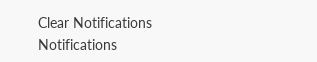Clear Notifications
Notifications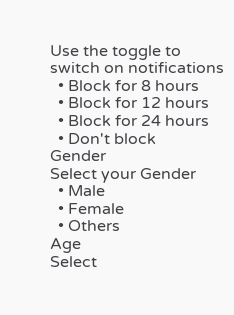Use the toggle to switch on notifications
  • Block for 8 hours
  • Block for 12 hours
  • Block for 24 hours
  • Don't block
Gender
Select your Gender
  • Male
  • Female
  • Others
Age
Select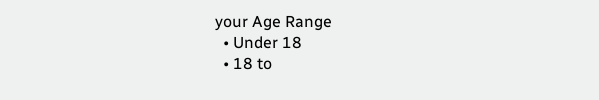your Age Range
  • Under 18
  • 18 to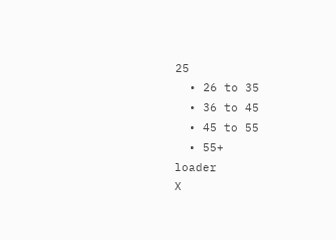25
  • 26 to 35
  • 36 to 45
  • 45 to 55
  • 55+
loader
X